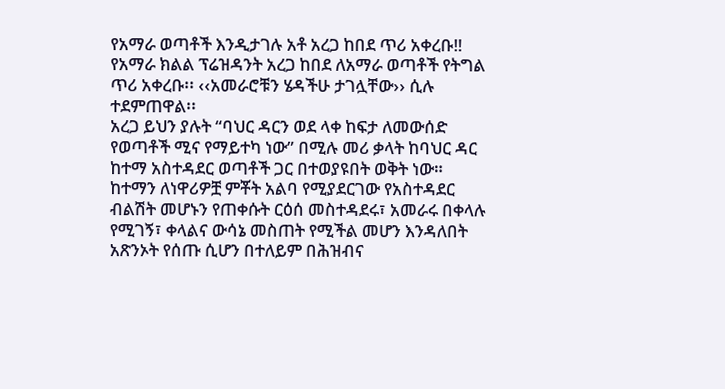የአማራ ወጣቶች እንዲታገሉ አቶ አረጋ ከበደ ጥሪ አቀረቡ‼
የአማራ ክልል ፕሬዝዳንት አረጋ ከበደ ለአማራ ወጣቶች የትግል ጥሪ አቀረቡ፡፡ ‹‹አመራሮቹን ሄዳችሁ ታገሏቸው›› ሲሉ ተደምጠዋል፡፡
አረጋ ይህን ያሉት “ባህር ዳርን ወደ ላቀ ከፍታ ለመውሰድ የወጣቶች ሚና የማይተካ ነው” በሚሉ መሪ ቃላት ከባህር ዳር ከተማ አስተዳደር ወጣቶች ጋር በተወያዩበት ወቅት ነው።
ከተማን ለነዋሪዎቿ ምቾት አልባ የሚያደርገው የአስተዳደር ብልሽት መሆኑን የጠቀሱት ርዕሰ መስተዳደሩ፣ አመራሩ በቀላሉ የሚገኝ፣ ቀላልና ውሳኔ መስጠት የሚችል መሆን እንዳለበት አጽንኦት የሰጡ ሲሆን በተለይም በሕዝብና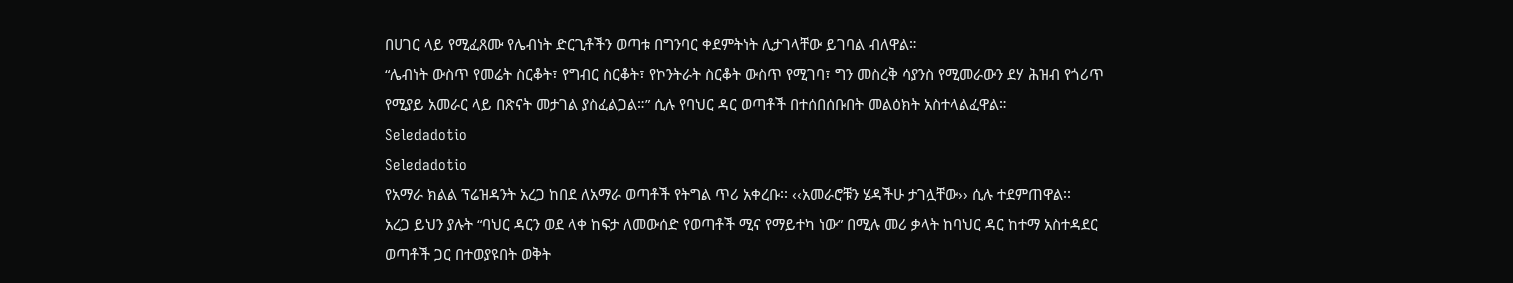በሀገር ላይ የሚፈጸሙ የሌብነት ድርጊቶችን ወጣቱ በግንባር ቀደምትነት ሊታገላቸው ይገባል ብለዋል።
“ሌብነት ውስጥ የመሬት ስርቆት፣ የግብር ስርቆት፣ የኮንትራት ስርቆት ውስጥ የሚገባ፣ ግን መስረቅ ሳያንስ የሚመራውን ደሃ ሕዝብ የጎሪጥ የሚያይ አመራር ላይ በጽናት መታገል ያስፈልጋል።” ሲሉ የባህር ዳር ወጣቶች በተሰበሰቡበት መልዕክት አስተላልፈዋል።
Seledadotio
Seledadotio
የአማራ ክልል ፕሬዝዳንት አረጋ ከበደ ለአማራ ወጣቶች የትግል ጥሪ አቀረቡ፡፡ ‹‹አመራሮቹን ሄዳችሁ ታገሏቸው›› ሲሉ ተደምጠዋል፡፡
አረጋ ይህን ያሉት “ባህር ዳርን ወደ ላቀ ከፍታ ለመውሰድ የወጣቶች ሚና የማይተካ ነው” በሚሉ መሪ ቃላት ከባህር ዳር ከተማ አስተዳደር ወጣቶች ጋር በተወያዩበት ወቅት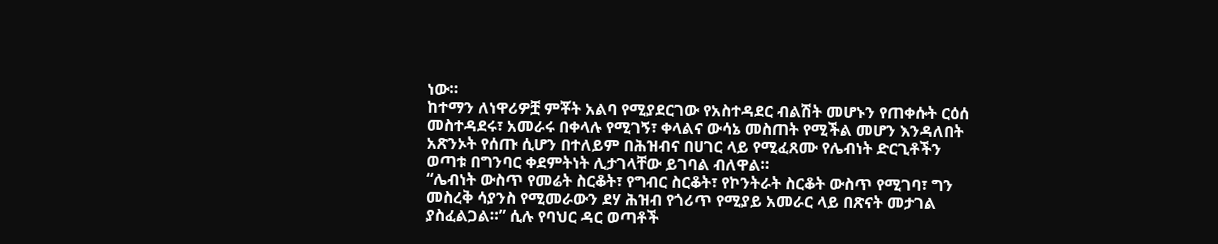ነው።
ከተማን ለነዋሪዎቿ ምቾት አልባ የሚያደርገው የአስተዳደር ብልሽት መሆኑን የጠቀሱት ርዕሰ መስተዳደሩ፣ አመራሩ በቀላሉ የሚገኝ፣ ቀላልና ውሳኔ መስጠት የሚችል መሆን እንዳለበት አጽንኦት የሰጡ ሲሆን በተለይም በሕዝብና በሀገር ላይ የሚፈጸሙ የሌብነት ድርጊቶችን ወጣቱ በግንባር ቀደምትነት ሊታገላቸው ይገባል ብለዋል።
“ሌብነት ውስጥ የመሬት ስርቆት፣ የግብር ስርቆት፣ የኮንትራት ስርቆት ውስጥ የሚገባ፣ ግን መስረቅ ሳያንስ የሚመራውን ደሃ ሕዝብ የጎሪጥ የሚያይ አመራር ላይ በጽናት መታገል ያስፈልጋል።” ሲሉ የባህር ዳር ወጣቶች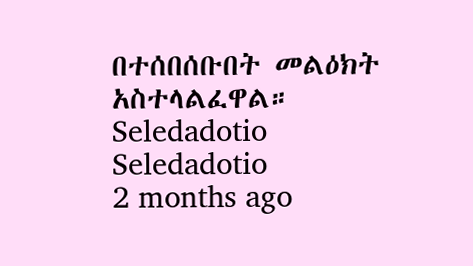በተሰበሰቡበት መልዕክት አስተላልፈዋል።
Seledadotio
Seledadotio
2 months ago